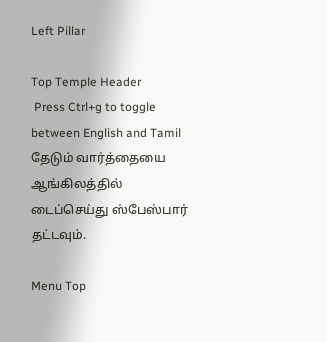Left Pillar

Top Temple Header
 Press Ctrl+g to toggle between English and Tamil
தேடும் வார்த்தையை ஆங்கிலத்தில் டைப்செய்து ஸ்பேஸ்பார் தட்டவும்.

Menu Top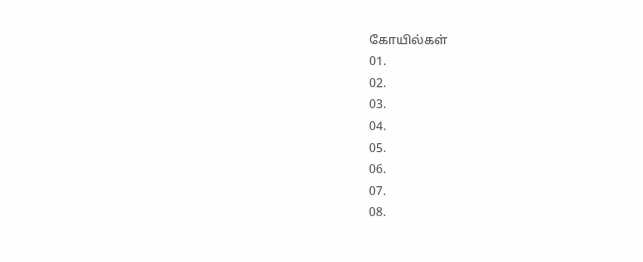கோயில்கள்
01.
02.
03.
04.
05.
06.
07.
08.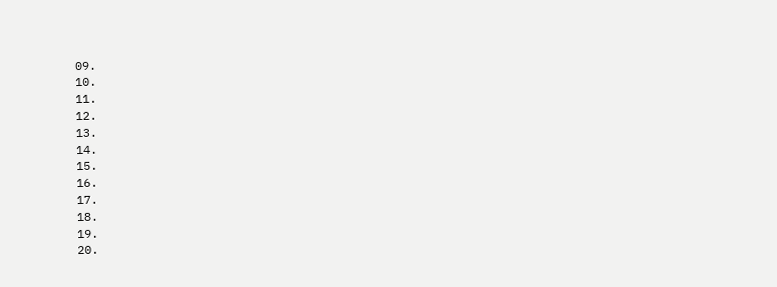09.
10.
11.
12.
13.
14.
15.
16.
17.
18.
19.
20.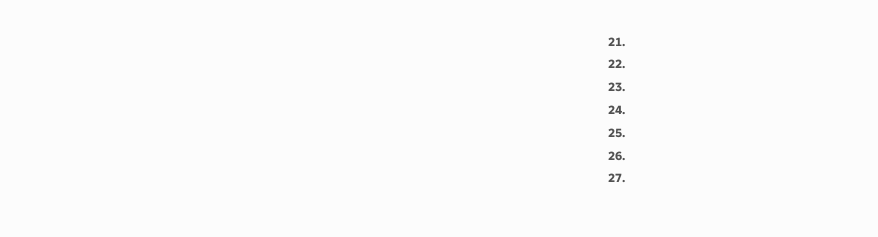21.
22.
23.
24.
25.
26.
27.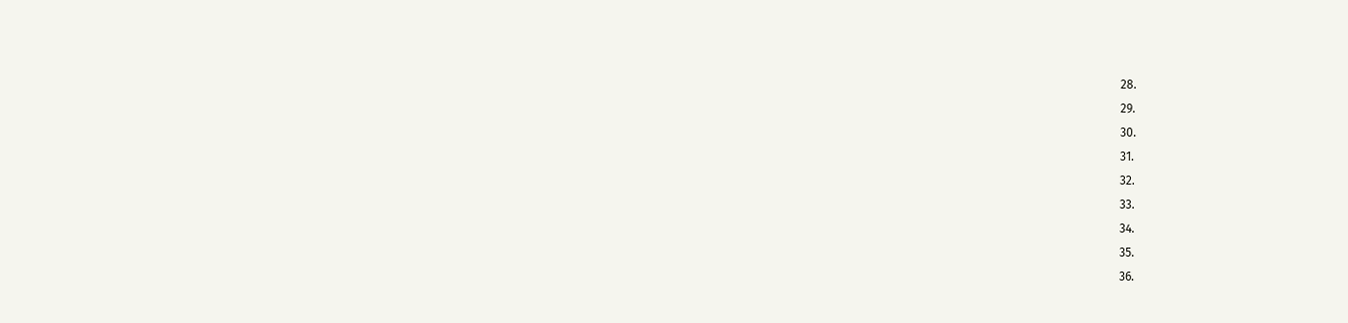28.
29.
30.
31.
32.
33.
34.
35.
36.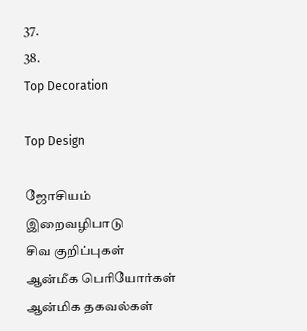37.
38.
Top Decoration

Top Design

ஜோசியம்
இறைவழிபாடு
சிவ குறிப்புகள்
ஆன்மீக பெரியோர்கள்
ஆன்மிக தகவல்கள்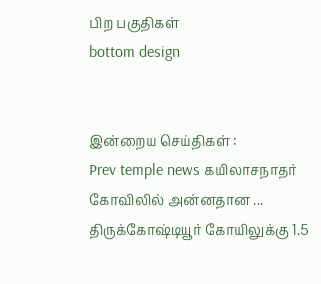பிற பகுதிகள்
bottom design


இன்றைய செய்திகள் :
Prev temple news கயிலாசநாதர் கோவிலில் அன்னதான ... திருக்கோஷ்டியூர் கோயிலுக்கு 1.5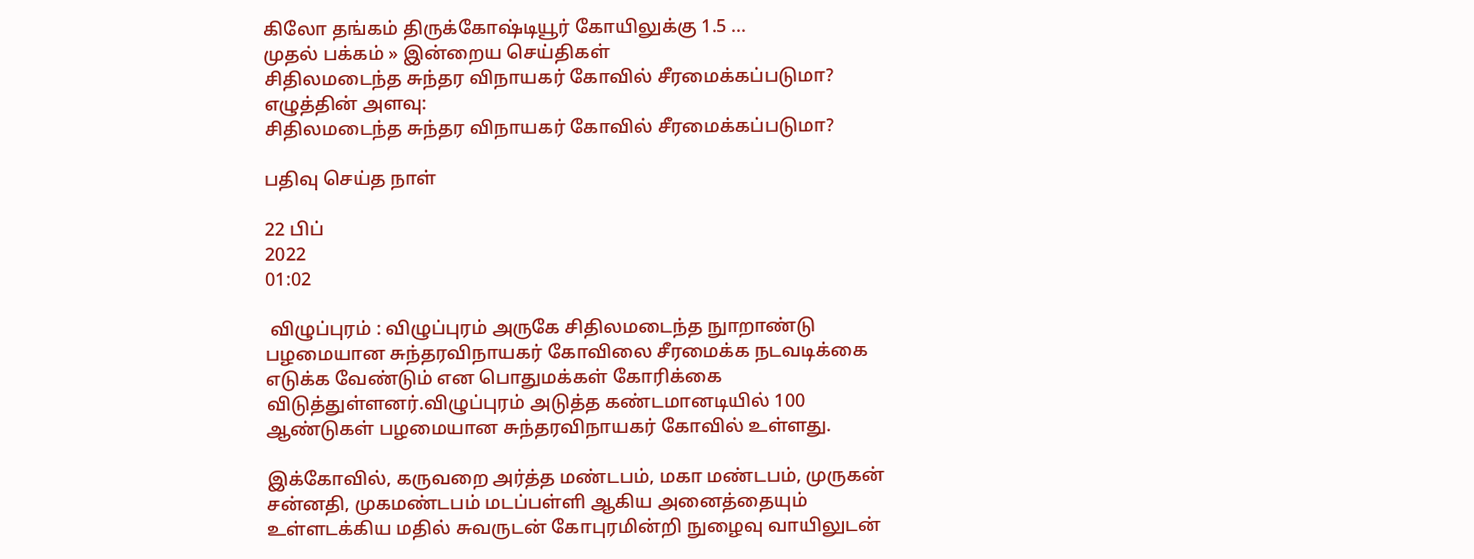கிலோ தங்கம் திருக்கோஷ்டியூர் கோயிலுக்கு 1.5 ...
முதல் பக்கம் » இன்றைய செய்திகள்
சிதிலமடைந்த சுந்தர விநாயகர் கோவில் சீரமைக்கப்படுமா?
எழுத்தின் அளவு:
சிதிலமடைந்த சுந்தர விநாயகர் கோவில் சீரமைக்கப்படுமா?

பதிவு செய்த நாள்

22 பிப்
2022
01:02

 விழுப்புரம் : விழுப்புரம் அருகே சிதிலமடைந்த நுாறாண்டு பழமையான சுந்தரவிநாயகர் கோவிலை சீரமைக்க நடவடிக்கை எடுக்க வேண்டும் என பொதுமக்கள் கோரிக்கை விடுத்துள்ளனர்.விழுப்புரம் அடுத்த கண்டமானடியில் 100 ஆண்டுகள் பழமையான சுந்தரவிநாயகர் கோவில் உள்ளது.

இக்கோவில், கருவறை அர்த்த மண்டபம், மகா மண்டபம், முருகன் சன்னதி, முகமண்டபம் மடப்பள்ளி ஆகிய அனைத்தையும் உள்ளடக்கிய மதில் சுவருடன் கோபுரமின்றி நுழைவு வாயிலுடன்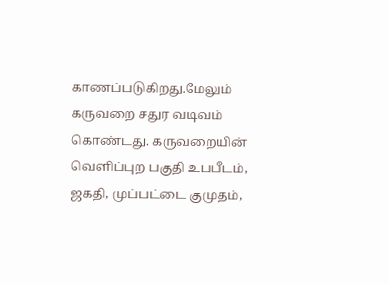காணப்படுகிறது.மேலும் கருவறை சதுர வடிவம் கொண்டது. கருவறையின் வெளிப்புற பகுதி உபபீடம், ஜகதி, முப்பட்டை குமுதம்,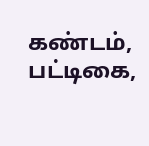கண்டம், பட்டிகை,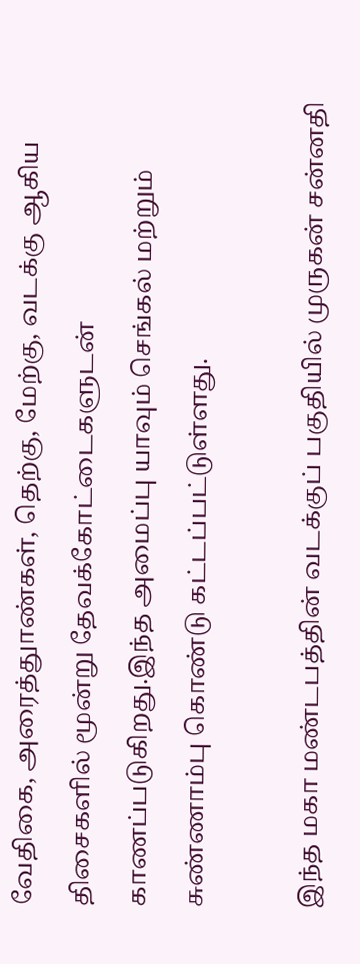வேதிகை, அரைத்துாண்கள், தெற்கு, மேற்கு, வடக்கு ஆகிய திசைகளில் மூன்று தேவக்கோட்டைகளுடன் காணப்படுகிறது.இந்த அமைப்பு யாவும் செங்கல் மற்றும் சுண்ணாம்பு கொண்டு கட்டப்பட்டுள்ளது.

இந்த மகா மண்டபத்தின் வடக்குப் பகுதியில் முருகன் சன்னதி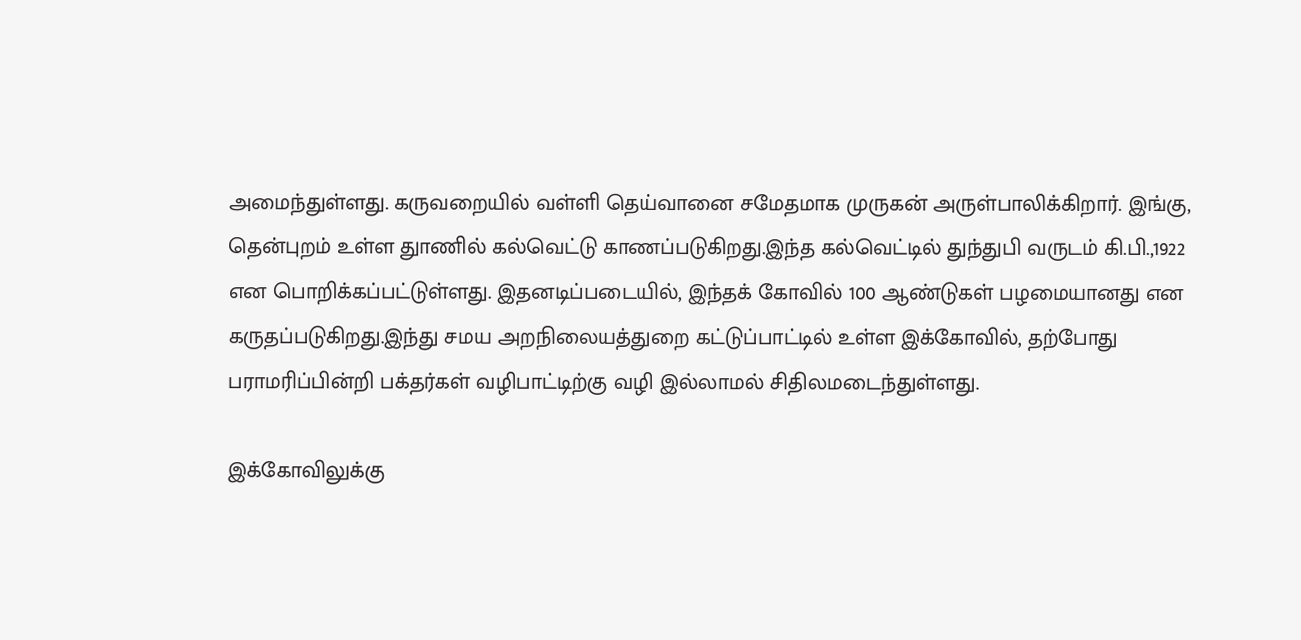அமைந்துள்ளது. கருவறையில் வள்ளி தெய்வானை சமேதமாக முருகன் அருள்பாலிக்கிறார். இங்கு, தென்புறம் உள்ள துாணில் கல்வெட்டு காணப்படுகிறது.இந்த கல்வெட்டில் துந்துபி வருடம் கி.பி.,1922 என பொறிக்கப்பட்டுள்ளது. இதனடிப்படையில், இந்தக் கோவில் 100 ஆண்டுகள் பழமையானது என கருதப்படுகிறது.இந்து சமய அறநிலையத்துறை கட்டுப்பாட்டில் உள்ள இக்கோவில், தற்போது பராமரிப்பின்றி பக்தர்கள் வழிபாட்டிற்கு வழி இல்லாமல் சிதிலமடைந்துள்ளது.

இக்கோவிலுக்கு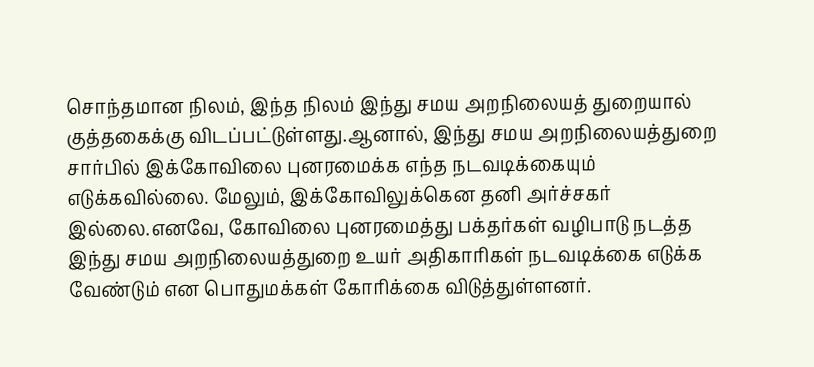சொந்தமான நிலம், இந்த நிலம் இந்து சமய அறநிலையத் துறையால் குத்தகைக்கு விடப்பட்டுள்ளது.ஆனால், இந்து சமய அறநிலையத்துறை சார்பில் இக்கோவிலை புனரமைக்க எந்த நடவடிக்கையும் எடுக்கவில்லை. மேலும், இக்கோவிலுக்கென தனி அர்ச்சகர் இல்லை.எனவே, கோவிலை புனரமைத்து பக்தர்கள் வழிபாடு நடத்த இந்து சமய அறநிலையத்துறை உயர் அதிகாரிகள் நடவடிக்கை எடுக்க வேண்டும் என பொதுமக்கள் கோரிக்கை விடுத்துள்ளனர்.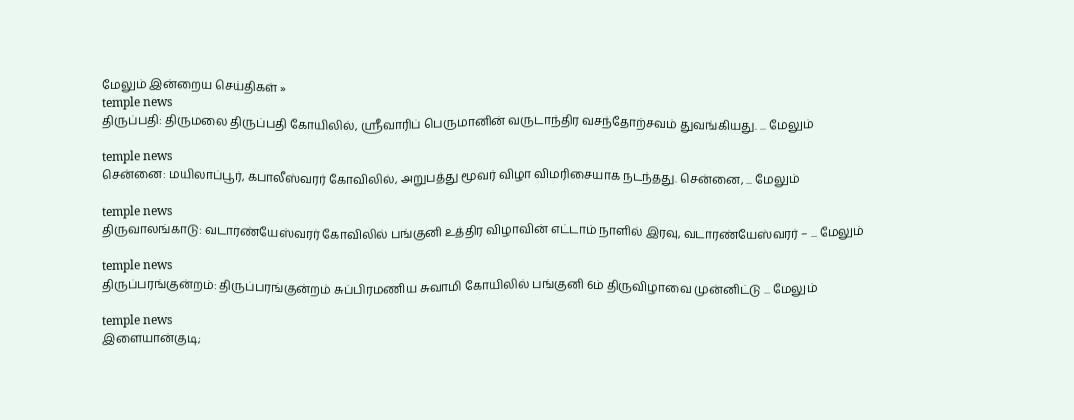மேலும் இன்றைய செய்திகள் »
temple news
திருப்பதி: திருமலை திருப்பதி கோயிலில், ஸ்ரீவாரிப் பெருமானின் வருடாந்திர வசந்தோற்சவம் துவங்கியது. ... மேலும்

temple news
சென்னை: மயிலாப்பூர், கபாலீஸ்வரர் கோவிலில், அறுபத்து மூவர் விழா விமரிசையாக நடந்தது. சென்னை, ... மேலும்

temple news
திருவாலங்காடு: வடாரண்யேஸ்வரர் கோவிலில் பங்குனி உத்திர விழாவின் எட்டாம் நாளில் இரவு, வடாரண்யேஸ்வரர் – ... மேலும்

temple news
திருப்பரங்குன்றம்: திருப்பரங்குன்றம் சுப்பிரமணிய சுவாமி கோயிலில் பங்குனி 6ம் திருவிழாவை முன்னிட்டு ... மேலும்

temple news
இளையான்குடி;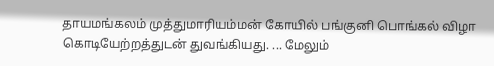தாயமங்கலம் முத்துமாரியம்மன் கோயில் பங்குனி பொங்கல் விழா கொடியேற்றத்துடன் துவங்கியது. ... மேலும்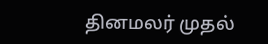தினமலர் முதல்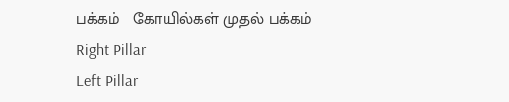பக்கம்   கோயில்கள் முதல் பக்கம்
Right Pillar
Left Pillar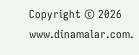Copyright © 2026 www.dinamalar.com.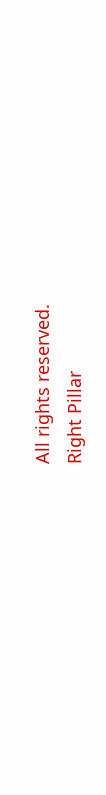All rights reserved.
Right Pillar